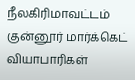நீலகிரிமாவட்டம் குன்னூர் மார்க்கெட் வியாபாரிகள்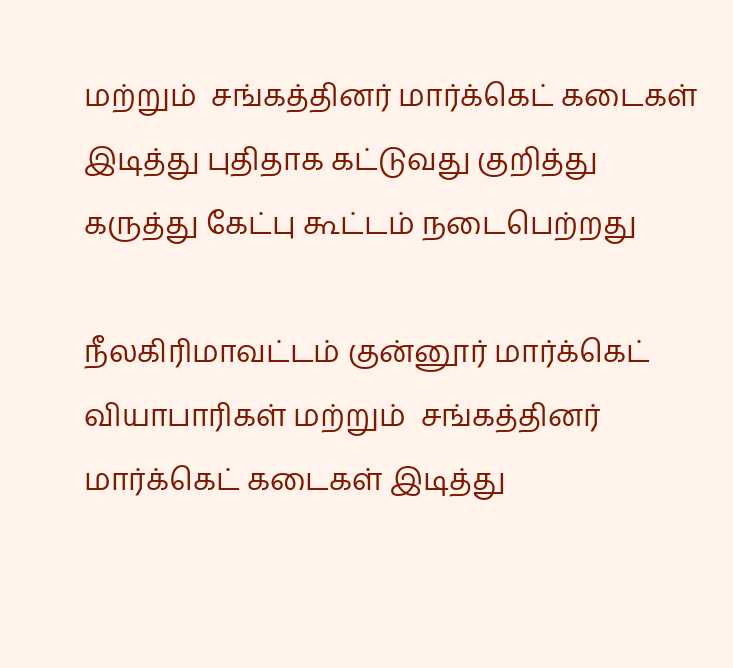மற்றும்  சங்கத்தினர் மார்க்கெட் கடைகள் இடித்து புதிதாக கட்டுவது குறித்து கருத்து கேட்பு கூட்டம் நடைபெற்றது

நீலகிரிமாவட்டம் குன்னூர் மார்க்கெட் வியாபாரிகள் மற்றும்  சங்கத்தினர் மார்க்கெட் கடைகள் இடித்து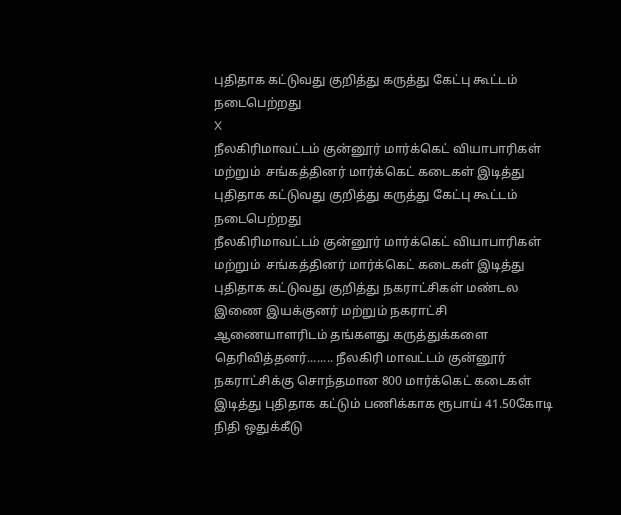புதிதாக கட்டுவது குறித்து கருத்து கேட்பு கூட்டம் நடைபெற்றது
X
நீலகிரிமாவட்டம் குன்னூர் மார்க்கெட் வியாபாரிகள் மற்றும்  சங்கத்தினர் மார்க்கெட் கடைகள் இடித்து புதிதாக கட்டுவது குறித்து கருத்து கேட்பு கூட்டம் நடைபெற்றது
நீலகிரிமாவட்டம் குன்னூர் மார்க்கெட் வியாபாரிகள் மற்றும்  சங்கத்தினர் மார்க்கெட் கடைகள் இடித்து புதிதாக கட்டுவது குறித்து நகராட்சிகள் மண்டல இணை இயக்குனர் மற்றும் நகராட்சி ஆணையாளரிடம் தங்களது கருத்துக்களை தெரிவித்தனர்........ நீலகிரி மாவட்டம் குன்னூர் நகராட்சிக்கு சொந்தமான 800 மார்க்கெட் கடைகள் இடித்து புதிதாக கட்டும் பணிக்காக ரூபாய் 41.50கோடி நிதி ஒதுக்கீடு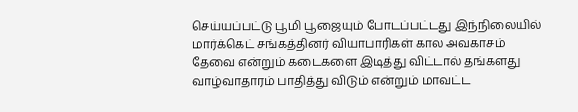செய்யப்பட்டு பூமி பூஜையும் போடப்பட்டது இந்நிலையில் மார்க்கெட் சங்கத்தினர் வியாபாரிகள் கால அவகாசம் தேவை என்றும் கடைகளை இடித்து விட்டால் தங்களது வாழ்வாதாரம் பாதித்து விடும் என்றும் மாவட்ட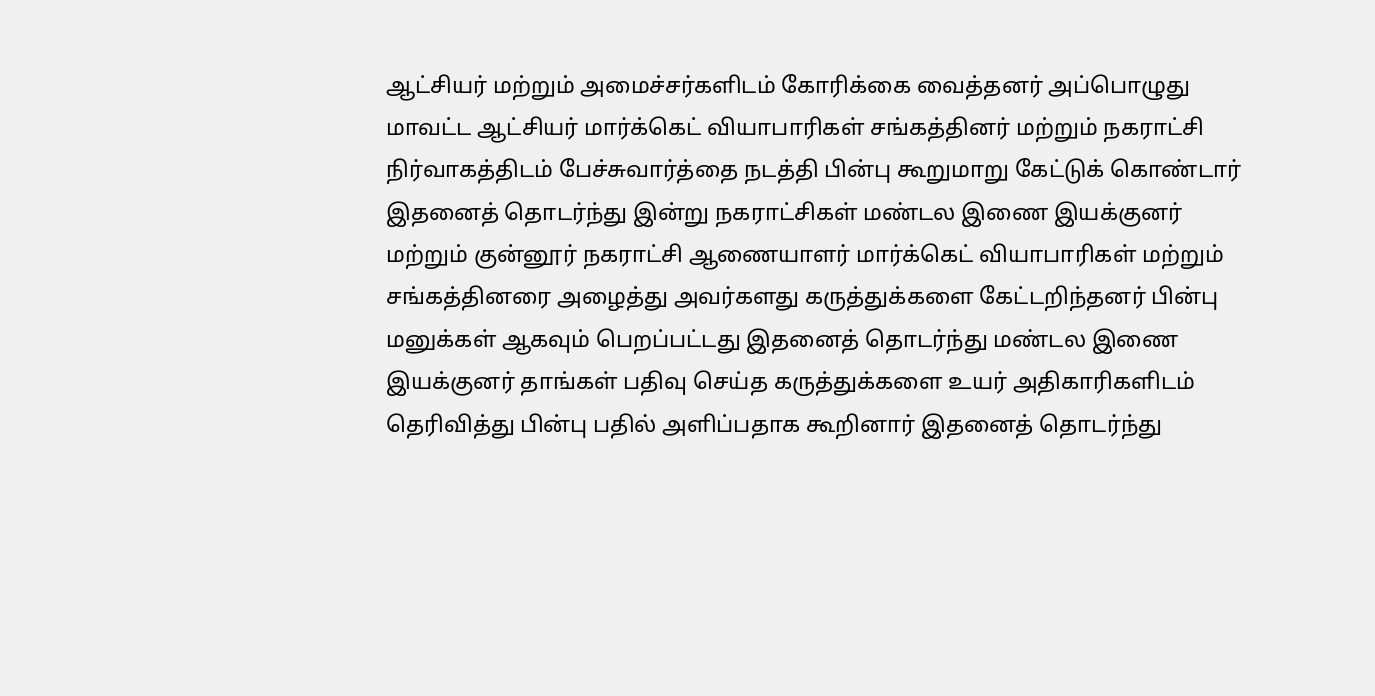ஆட்சியர் மற்றும் அமைச்சர்களிடம் கோரிக்கை வைத்தனர் அப்பொழுது மாவட்ட ஆட்சியர் மார்க்கெட் வியாபாரிகள் சங்கத்தினர் மற்றும் நகராட்சி நிர்வாகத்திடம் பேச்சுவார்த்தை நடத்தி பின்பு கூறுமாறு கேட்டுக் கொண்டார் இதனைத் தொடர்ந்து இன்று நகராட்சிகள் மண்டல இணை இயக்குனர் மற்றும் குன்னூர் நகராட்சி ஆணையாளர் மார்க்கெட் வியாபாரிகள் மற்றும் சங்கத்தினரை அழைத்து அவர்களது கருத்துக்களை கேட்டறிந்தனர் பின்பு மனுக்கள் ஆகவும் பெறப்பட்டது இதனைத் தொடர்ந்து மண்டல இணை இயக்குனர் தாங்கள் பதிவு செய்த கருத்துக்களை உயர் அதிகாரிகளிடம் தெரிவித்து பின்பு பதில் அளிப்பதாக கூறினார் இதனைத் தொடர்ந்து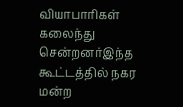வியாபாரிகள் கலைந்து சென்றனர்இந்த கூட்டத்தில் நகர மன்ற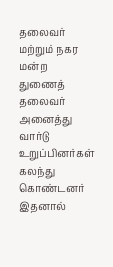தலைவர் மற்றும் நகர மன்ற துணைத் தலைவர் அனைத்து வார்டு உறுப்பினர்கள் கலந்து கொண்டனர்  இதனால்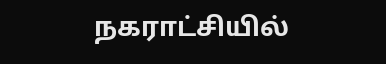நகராட்சியில்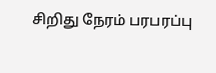சிறிது நேரம் பரபரப்பு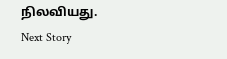நிலவியது.
Next Story